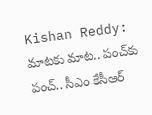Kishan Reddy: మాటకు మాట.. పంచ్‌కు పంచ్‌.. సీఎం కేసీఆర్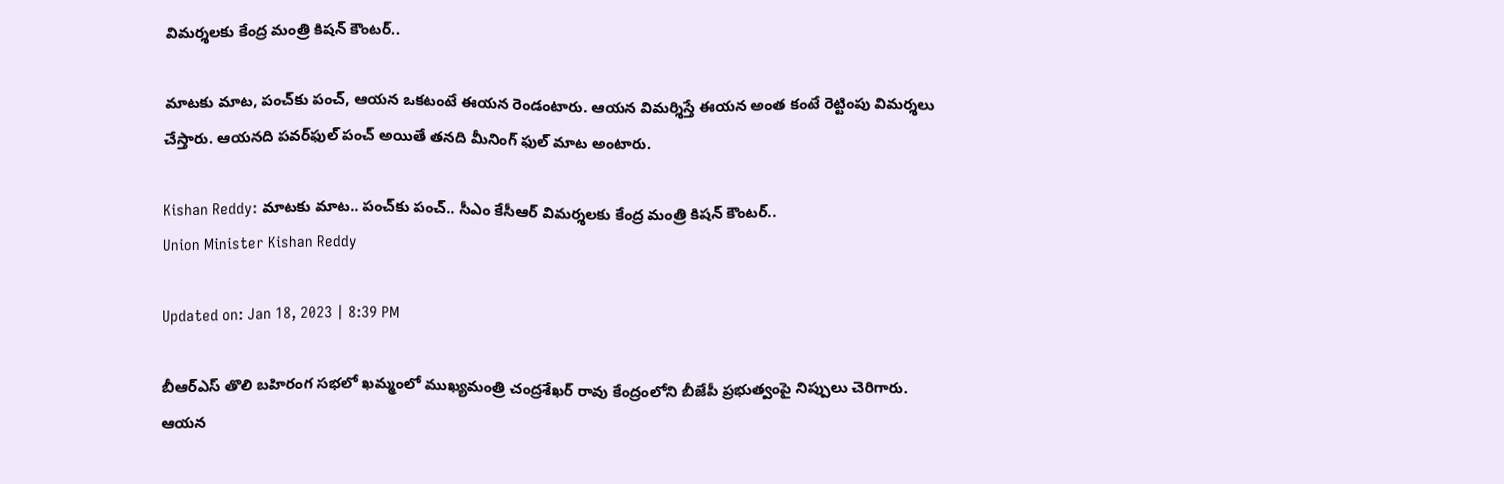విమర్శలకు కేంద్ర మంత్రి కిషన్ కౌంటర్..

మాటకు మాట, పంచ్‌కు పంచ్‌, ఆయన ఒకటంటే ఈయన రెండంటారు. ఆయన విమర్శిస్తే ఈయన అంత కంటే రెట్టింపు విమర్శలు చేస్తారు. ఆయనది పవర్‌ఫుల్‌ పంచ్‌ అయితే తనది మీనింగ్‌ ఫుల్‌ మాట అంటారు.

Kishan Reddy: మాటకు మాట.. పంచ్‌కు పంచ్‌.. సీఎం కేసీఆర్ విమర్శలకు కేంద్ర మంత్రి కిషన్ కౌంటర్..
Union Minister Kishan Reddy

Updated on: Jan 18, 2023 | 8:39 PM

బీఆర్ఎస్ తొలి బహిరంగ సభలో ఖమ్మంలో ముఖ్యమంత్రి చంద్రశేఖర్ రావు కేంద్రంలోని బీజేపీ ప్రభుత్వంపై నిప్పులు చెరిగారు. ఆయన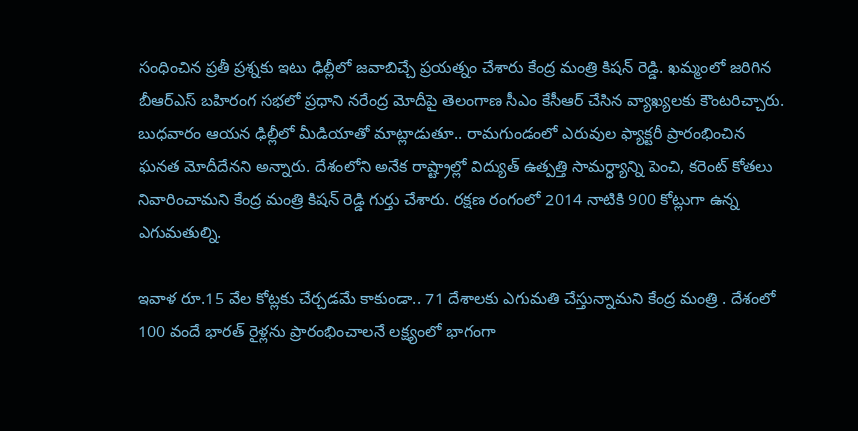సంధించిన ప్రతీ ప్రశ్నకు ఇటు ఢిల్లీలో జవాబిచ్చే ప్రయత్నం చేశారు కేంద్ర మంత్రి కిషన్‌ రెడ్డి. ఖమ్మంలో జరిగిన బీఆర్ఎస్ బహిరంగ సభలో ప్రధాని నరేంద్ర మోదీపై తెలంగాణ సీఎం కేసీఆర్ చేసిన వ్యాఖ్యలకు కౌంటరిచ్చారు. బుధవారం ఆయన ఢిల్లీలో మీడియాతో మాట్లాడుతూ.. రామగుండంలో ఎరువుల ఫ్యాక్టరీ ప్రారంభించిన ఘనత మోదీదేనని అన్నారు. దేశంలోని అనేక రాష్ట్రాల్లో విద్యుత్ ఉత్పత్తి సామర్ధ్యాన్ని పెంచి, కరెంట్ కోతలు నివారించామని కేంద్ర మంత్రి కిషన్ రెడ్డి గుర్తు చేశారు. రక్షణ రంగంలో 2014 నాటికి 900 కోట్లుగా ఉన్న ఎగుమతుల్ని.

ఇవాళ రూ.15 వేల కోట్లకు చేర్చడమే కాకుండా.. 71 దేశాలకు ఎగుమతి చేస్తున్నామని కేంద్ర మంత్రి . దేశంలో 100 వందే భారత్ రైళ్లను ప్రారంభించాలనే లక్ష్యంలో భాగంగా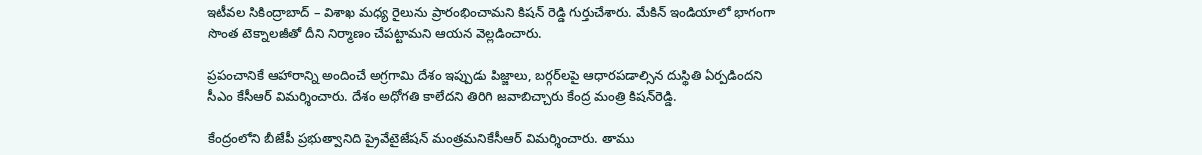ఇటీవల సికింద్రాబాద్ – విశాఖ మధ్య రైలును ప్రారంభించామని కిషన్ రెడ్డి గుర్తుచేశారు. మేకిన్ ఇండియాలో భాగంగా సొంత టెక్నాలజీతో దీని నిర్మాణం చేపట్టామని ఆయన వెల్లడించారు.

ప్రపంచానికే ఆహారాన్ని అందించే అగ్రగామి దేశం ఇప్పుడు పిజ్జాలు, బర్గర్‌లపై ఆధారపడాల్సిన దుస్థితి ఏర్పడిందని సీఎం కేసీఆర్ విమర్శించారు. దేశం అధోగతి కాలేదని తిరిగి జవాబిచ్చారు కేంద్ర మంత్రి కిషన్‌రెడ్డి.

కేంద్రంలోని బీజేపీ ప్రభుత్వానిది ప్రైవేటైజేషన్ మంత్రమనికేసీఆర్ విమర్శించారు. తాము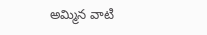అమ్మిన వాటి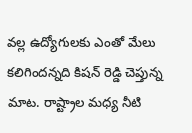వల్ల ఉద్యోగులకు ఎంతో మేలు కలిగిందన్నది కిషన్‌ రెడ్డి చెప్తున్న మాట. రాష్ట్రాల మధ్య నీటి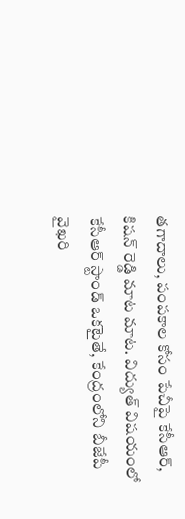తగాదాలు, పంపకాల కోసం పేచీపై కేసీఆర్‌, కిషన్‌ రెడ్డి మాట మాట. విద్యుత్‌ విషయంలో కేసీఆర్ స్టాండ్‌ ఒకటైతే, కేంద్రంలోని బీజేపీ వైఖరి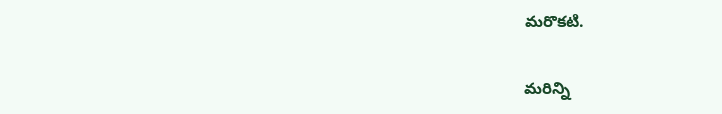మరొకటి.

మరిన్ని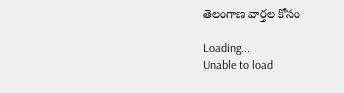తెలంగాణ వార్తల కోసం

Loading...
Unable to load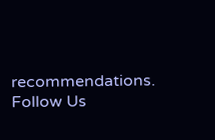recommendations.
Follow Us